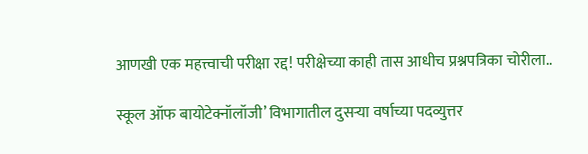आणखी एक महत्त्वाची परीक्षा रद्द! परीक्षेच्या काही तास आधीच प्रश्नपत्रिका चोरीला..

स्कूल ऑफ बायोटेक्नॉलॉजी’ विभागातील दुसऱ्या वर्षाच्या पदव्युत्तर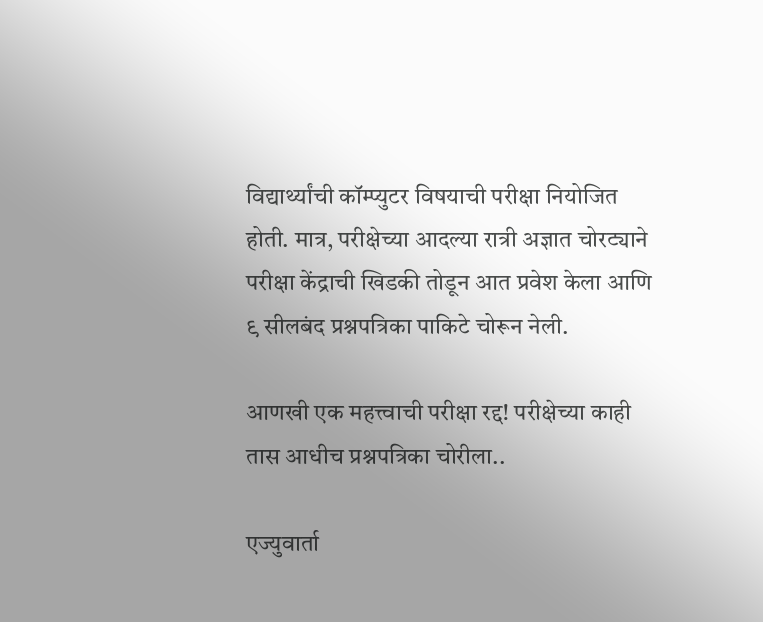विद्यार्थ्यांची कॉम्प्युटर विषयाची परीक्षा नियोजित होती. मात्र, परीक्षेच्या आदल्या रात्री अज्ञात चोरट्याने परीक्षा केंद्राची खिडकी तोडून आत प्रवेश केला आणि ९ सीलबंद प्रश्नपत्रिका पाकिटे चोरून नेली.

आणखी एक महत्त्वाची परीक्षा रद्द! परीक्षेच्या काही तास आधीच प्रश्नपत्रिका चोरीला..

एज्युवार्ता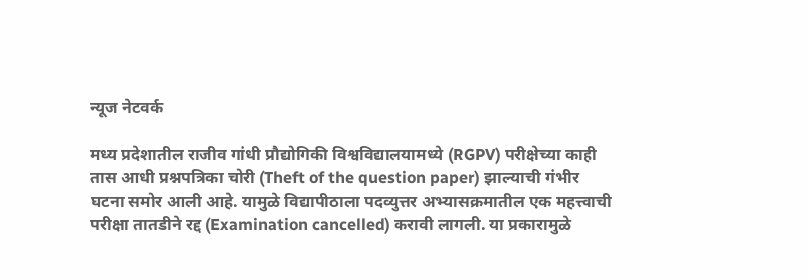न्यूज नेटवर्क

मध्य प्रदेशातील राजीव गांधी प्रौद्योगिकी विश्वविद्यालयामध्ये (RGPV) परीक्षेच्या काही तास आधी प्रश्नपत्रिका चोरी (Theft of the question paper) झाल्याची गंभीर घटना समोर आली आहे. यामुळे विद्यापीठाला पदव्युत्तर अभ्यासक्रमातील एक महत्त्वाची परीक्षा तातडीने रद्द (Examination cancelled) करावी लागली. या प्रकारामुळे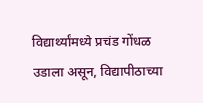विद्यार्थ्यांमध्ये प्रचंड गोंधळ उडाला असून, विद्यापीठाच्या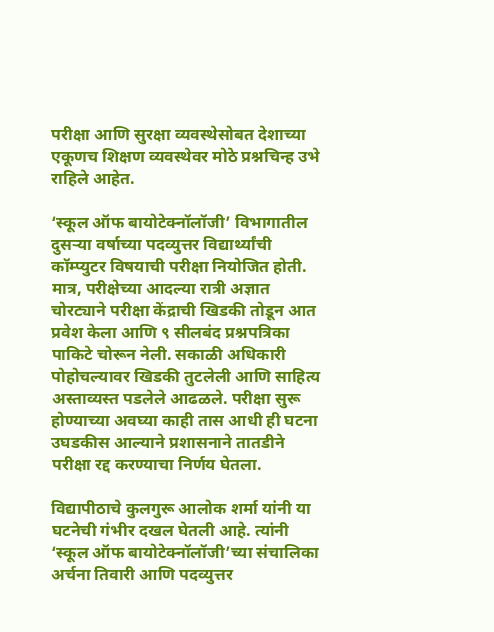परीक्षा आणि सुरक्षा व्यवस्थेसोबत देशाच्या एकूणच शिक्षण व्यवस्थेवर मोठे प्रश्नचिन्ह उभे राहिले आहेत.

‘स्कूल ऑफ बायोटेक्नॉलॉजी’ विभागातील दुसऱ्या वर्षाच्या पदव्युत्तर विद्यार्थ्यांची कॉम्प्युटर विषयाची परीक्षा नियोजित होती. मात्र, परीक्षेच्या आदल्या रात्री अज्ञात चोरट्याने परीक्षा केंद्राची खिडकी तोडून आत प्रवेश केला आणि ९ सीलबंद प्रश्नपत्रिका पाकिटे चोरून नेली. सकाळी अधिकारी पोहोचल्यावर खिडकी तुटलेली आणि साहित्य अस्ताव्यस्त पडलेले आढळले. परीक्षा सुरू होण्याच्या अवघ्या काही तास आधी ही घटना उघडकीस आल्याने प्रशासनाने तातडीने परीक्षा रद्द करण्याचा निर्णय घेतला.

विद्यापीठाचे कुलगुरू आलोक शर्मा यांनी या घटनेची गंभीर दखल घेतली आहे. त्यांनी ‘स्कूल ऑफ बायोटेक्नॉलॉजी’च्या संचालिका अर्चना तिवारी आणि पदव्युत्तर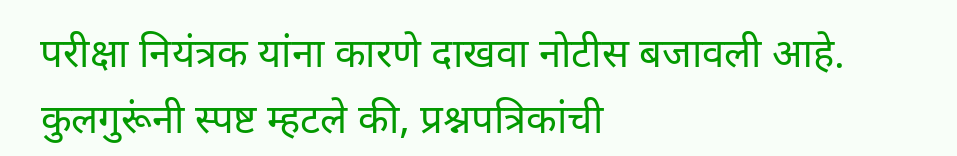परीक्षा नियंत्रक यांना कारणे दाखवा नोटीस बजावली आहे. कुलगुरूंनी स्पष्ट म्हटले की, प्रश्नपत्रिकांची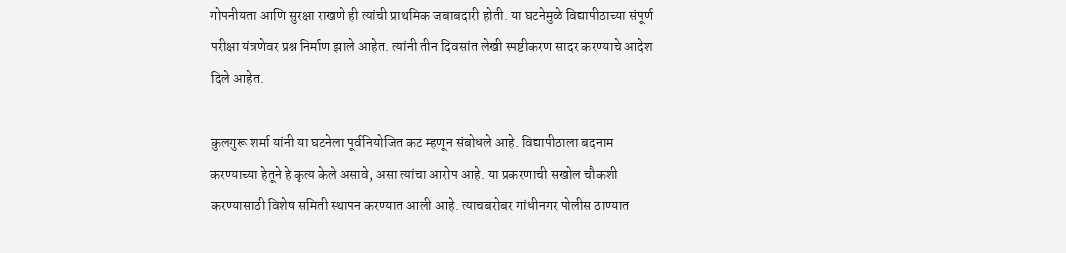गोपनीयता आणि सुरक्षा राखणे ही त्यांची प्राथमिक जबाबदारी होती. या घटनेमुळे विद्यापीठाच्या संपूर्ण परीक्षा यंत्रणेवर प्रश्न निर्माण झाले आहेत. त्यांनी तीन दिवसांत लेखी स्पष्टीकरण सादर करण्याचे आदेश दिले आहेत.

कुलगुरू शर्मा यांनी या घटनेला पूर्वनियोजित कट म्हणून संबोधले आहे. विद्यापीठाला बदनाम करण्याच्या हेतूने हे कृत्य केले असावे, असा त्यांचा आरोप आहे. या प्रकरणाची सखोल चौकशी करण्यासाठी विशेष समिती स्थापन करण्यात आली आहे. त्याचबरोबर गांधीनगर पोलीस ठाण्यात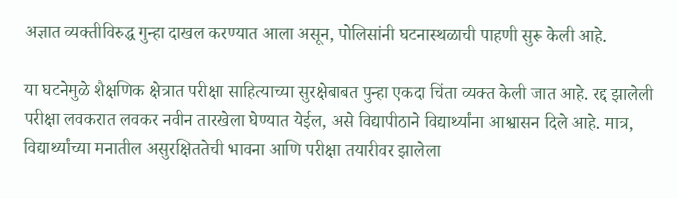अज्ञात व्यक्तीविरुद्ध गुन्हा दाखल करण्यात आला असून, पोलिसांनी घटनास्थळाची पाहणी सुरू केली आहे.

या घटनेमुळे शैक्षणिक क्षेत्रात परीक्षा साहित्याच्या सुरक्षेबाबत पुन्हा एकदा चिंता व्यक्त केली जात आहे. रद्द झालेली परीक्षा लवकरात लवकर नवीन तारखेला घेण्यात येईल, असे विद्यापीठाने विद्यार्थ्यांना आश्वासन दिले आहे. मात्र, विद्यार्थ्यांच्या मनातील असुरक्षिततेची भावना आणि परीक्षा तयारीवर झालेला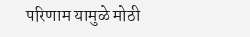परिणाम यामुळे मोठी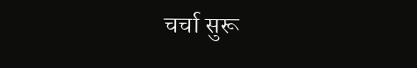चर्चा सुरू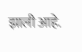झाली आहे.